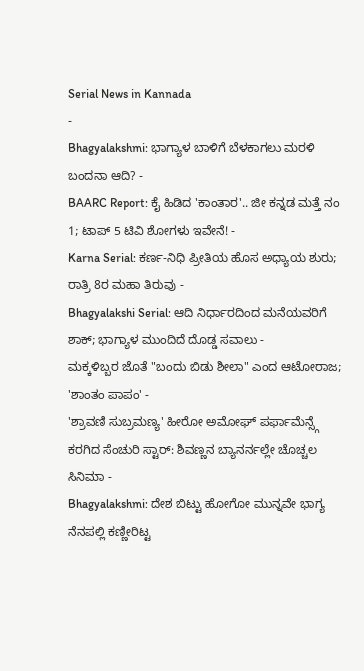Serial News in Kannada
-
Bhagyalakshmi: ಭಾಗ್ಯಾಳ ಬಾಳಿಗೆ ಬೆಳಕಾಗಲು ಮರಳಿ ಬಂದನಾ ಆದಿ? -
BAARC Report: ಕೈ ಹಿಡಿದ 'ಕಾಂತಾರ'.. ಜೀ ಕನ್ನಡ ಮತ್ತೆ ನಂ 1; ಟಾಪ್ 5 ಟಿವಿ ಶೋಗಳು ಇವೇನೆ! -
Karna Serial: ಕರ್ಣ-ನಿಧಿ ಪ್ರೀತಿಯ ಹೊಸ ಅಧ್ಯಾಯ ಶುರು; ರಾತ್ರಿ 8ರ ಮಹಾ ತಿರುವು -
Bhagyalakshi Serial: ಆದಿ ನಿರ್ಧಾರದಿಂದ ಮನೆಯವರಿಗೆ ಶಾಕ್; ಭಾಗ್ಯಾಳ ಮುಂದಿದೆ ದೊಡ್ಡ ಸವಾಲು -
ಮಕ್ಕಳಿಬ್ಬರ ಜೊತೆ "ಬಂದು ಬಿಡು ಶೀಲಾ" ಎಂದ ಆಟೋರಾಜ; 'ಶಾಂತಂ ಪಾಪಂ' -
'ಶ್ರಾವಣಿ ಸುಬ್ರಮಣ್ಯ' ಹೀರೋ ಅಮೋಘ್ ಪರ್ಫಾಮೆನ್ಸ್ಗೆ ಕರಗಿದ ಸೆಂಚುರಿ ಸ್ಟಾರ್: ಶಿವಣ್ಣನ ಬ್ಯಾನರ್ನಲ್ಲೇ ಚೊಚ್ಚಲ ಸಿನಿಮಾ -
Bhagyalakshmi: ದೇಶ ಬಿಟ್ಟು ಹೋಗೋ ಮುನ್ನವೇ ಭಾಗ್ಯ ನೆನಪಲ್ಲಿ ಕಣ್ಣೀರಿಟ್ಟ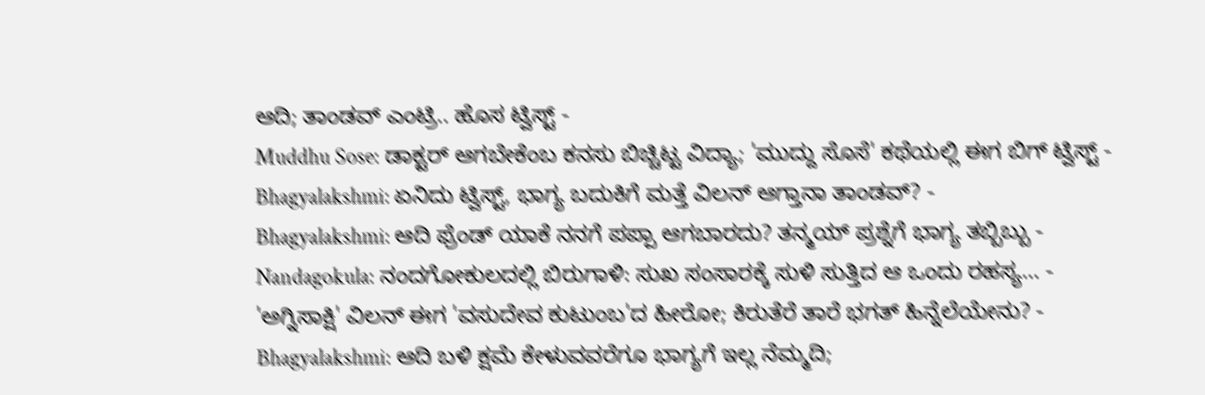ಆದಿ; ತಾಂಡವ್ ಎಂಟ್ರಿ.. ಹೊಸ ಟ್ವಿಸ್ಟ್ -
Muddhu Sose: ಡಾಕ್ಟರ್ ಆಗಬೇಕೆಂಬ ಕನಸು ಬಿಚ್ಚಿಟ್ಟ ವಿದ್ಯಾ; 'ಮುದ್ದು ಸೊಸೆ' ಕಥೆಯಲ್ಲಿ ಈಗ ಬಿಗ್ ಟ್ವಿಸ್ಟ್ -
Bhagyalakshmi: ಏನಿದು ಟ್ವಿಸ್ಟ್, ಭಾಗ್ಯ ಬದುಕಿಗೆ ಮತ್ತೆ ವಿಲನ್ ಆಗ್ತಾನಾ ತಾಂಡವ್? -
Bhagyalakshmi: ಆದಿ ಫ್ರೆಂಡ್ ಯಾಕೆ ನನಗೆ ಪಪ್ಪಾ ಆಗಬಾರದು? ತನ್ಮಯ್ ಪ್ರಶ್ನೆಗೆ ಭಾಗ್ಯ ತಬ್ಬಿಬ್ಬು -
Nandagokula: ನಂದಗೋಕುಲದಲ್ಲಿ ಬಿರುಗಾಳಿ: ಸುಖ ಸಂಸಾರಕ್ಕೆ ಸುಳಿ ಸುತ್ತಿದ ಆ ಒಂದು ರಹಸ್ಯ… -
'ಅಗ್ನಿಸಾಕ್ಷಿ' ವಿಲನ್ ಈಗ 'ವಸುದೇವ ಕುಟುಂಬ'ದ ಹೀರೋ; ಕಿರುತೆರೆ ತಾರೆ ಭಗತ್ ಹಿನ್ನೆಲೆಯೇನು? -
Bhagyalakshmi: ಆದಿ ಬಳಿ ಕ್ಷಮೆ ಕೇಳುವವರೆಗೂ ಭಾಗ್ಯಗೆ ಇಲ್ಲ ನೆಮ್ಮದಿ;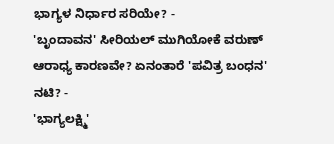ಭಾಗ್ಯಳ ನಿರ್ಧಾರ ಸರಿಯೇ? -
'ಬೃಂದಾವನ' ಸೀರಿಯಲ್ ಮುಗಿಯೋಕೆ ವರುಣ್ ಆರಾಧ್ಯ ಕಾರಣವೇ? ಏನಂತಾರೆ 'ಪವಿತ್ರ ಬಂಧನ' ನಟಿ? -
'ಭಾಗ್ಯಲಕ್ಷ್ಮಿ'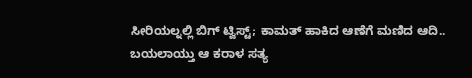ಸೀರಿಯಲ್ನಲ್ಲಿ ಬಿಗ್ ಟ್ವಿಸ್ಟ್; ಕಾಮತ್ ಹಾಕಿದ ಆಣೆಗೆ ಮಣಿದ ಆದಿ.. ಬಯಲಾಯ್ತು ಆ ಕರಾಳ ಸತ್ಯ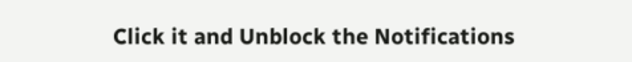Click it and Unblock the Notifications